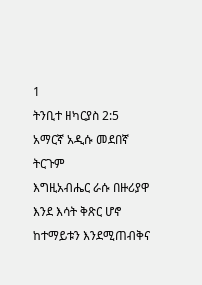1
ትንቢተ ዘካርያስ 2:5
አማርኛ አዲሱ መደበኛ ትርጉም
እግዚአብሔር ራሱ በዙሪያዋ እንደ እሳት ቅጽር ሆኖ ከተማይቱን እንደሚጠብቅና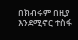በክብሩም በዚያ እንደሚኖር ተስፋ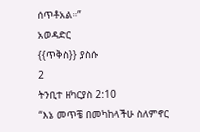ሰጥቶአል።”
አወዳድር
{{ጥቅስ}} ያስሱ
2
ትንቢተ ዘካርያስ 2:10
“እኔ መጥቼ በመካከላችሁ ስለምኖር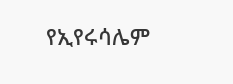የኢየሩሳሌም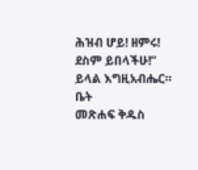ሕዝብ ሆይ! ዘምሩ! ደስም ይበላችሁ!” ይላል እግዚአብሔር።
ቤት
መጽሐፍ ቅዱስ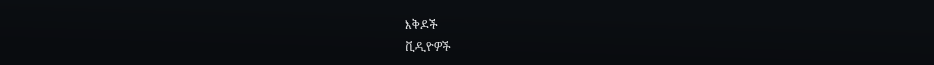እቅዶች
ቪዲዮዎች